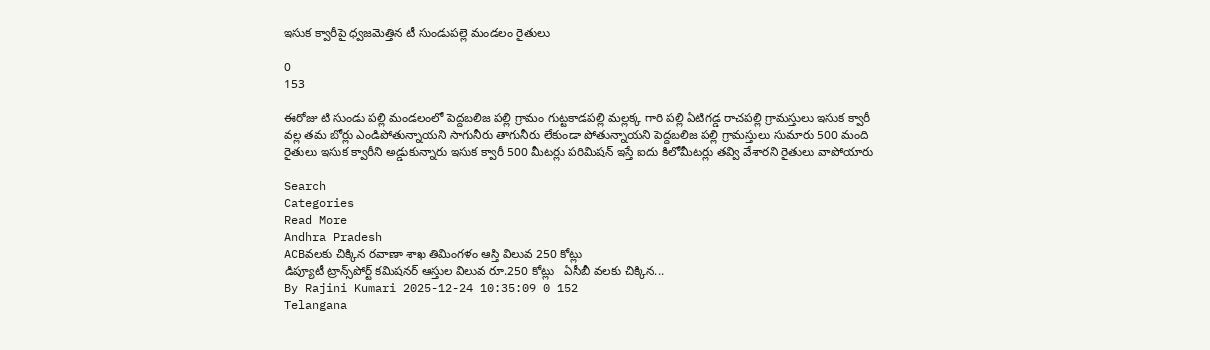ఇసుక క్వారీపై ధ్వజమెత్తిన టీ సుండుపల్లె మండలం రైతులు

0
153

ఈరోజు టి సుండు పల్లి మండలంలో పెద్దబలిజ పల్లి గ్రామం గుట్టకాడపల్లి మల్లక్క గారి పల్లి ఏటిగడ్డ రాచపల్లి గ్రామస్తులు ఇసుక క్వారీ వల్ల తమ బోర్లు ఎండిపోతున్నాయని సాగునీరు తాగునీరు లేకుండా పోతున్నాయని పెద్దబలిజ పల్లి గ్రామస్తులు సుమారు 500 మంది రైతులు ఇసుక క్వారీని అడ్డుకున్నారు ఇసుక క్వారీ 500 మీటర్లు పరిమిషన్ ఇస్తే ఐదు కిలోమీటర్లు తవ్వి వేశారని రైతులు వాపోయారు

Search
Categories
Read More
Andhra Pradesh
ACBవలకు చిక్కిన రవాణా శాఖ తిమింగళం ఆస్తి విలువ 250 కోట్లు
డిప్యూటీ ట్రాన్స్‌పోర్ట్ కమిషనర్ ఆస్తుల విలువ రూ.250 కోట్లు   ఏసీబీ వలకు చిక్కిన...
By Rajini Kumari 2025-12-24 10:35:09 0 152
Telangana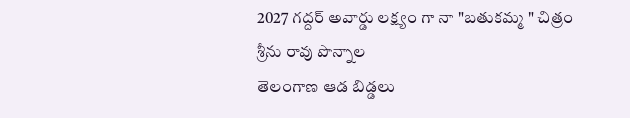2027 గద్దర్ అవార్డు లక్ష్యం గా నా "బతుకమ్మ " చిత్రం శ్రీను రావు పొన్నాల
తెలంగాణ ఆడ బిడ్డలు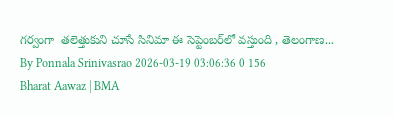గర్వంగా  తలెత్తుకుని చూసే సినిమా ఈ సెప్టెంబర్‌లో వస్తుంది , తెలంగాణ...
By Ponnala Srinivasrao 2026-03-19 03:06:36 0 156
Bharat Aawaz | BMA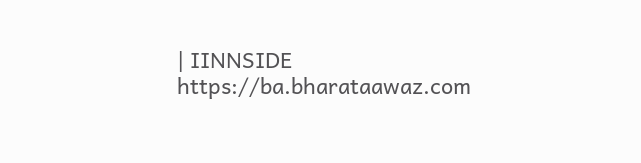| IINNSIDE https://ba.bharataawaz.com